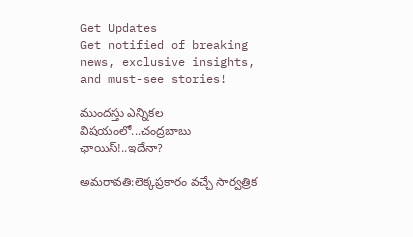Get Updates
Get notified of breaking news, exclusive insights, and must-see stories!

ముందస్తు ఎన్నికల విషయంలో...చంద్రబాబు ఛాయిస్!..ఇదేనా?

అమరావతి:లెక్కప్రకారం వచ్చే సార్వత్రిక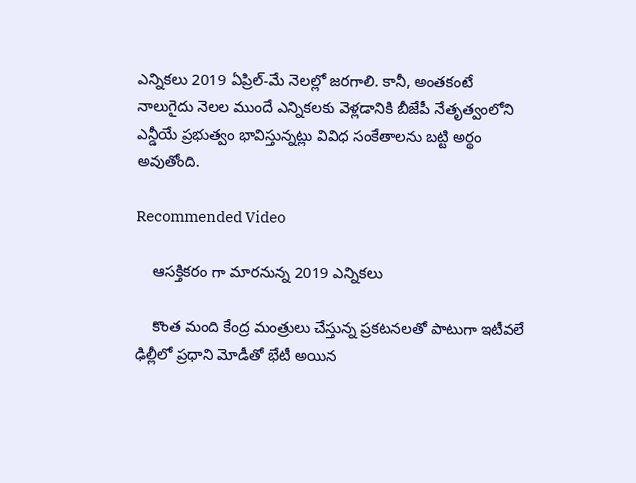ఎన్నికలు 2019 ఏప్రిల్-మే నెలల్లో జరగాలి. కానీ, అంతకంటే నాలుగైదు నెలల ముందే ఎన్నికలకు వెళ్లడానికి బీజేపీ నేతృత్వంలోని ఎన్డీయే ప్రభుత్వం భావిస్తున్నట్లు వివిధ సంకేతాలను బట్టి అర్థం అవుతోంది.

Recommended Video

    ఆసక్తికరం గా మారనున్న 2019 ఎన్నికలు

    కొంత మంది కేంద్ర మంత్రులు చేస్తున్న ప్రకటనలతో పాటుగా ఇటీవలే ఢిల్లీలో ప్రధాని మోడీతో భేటీ అయిన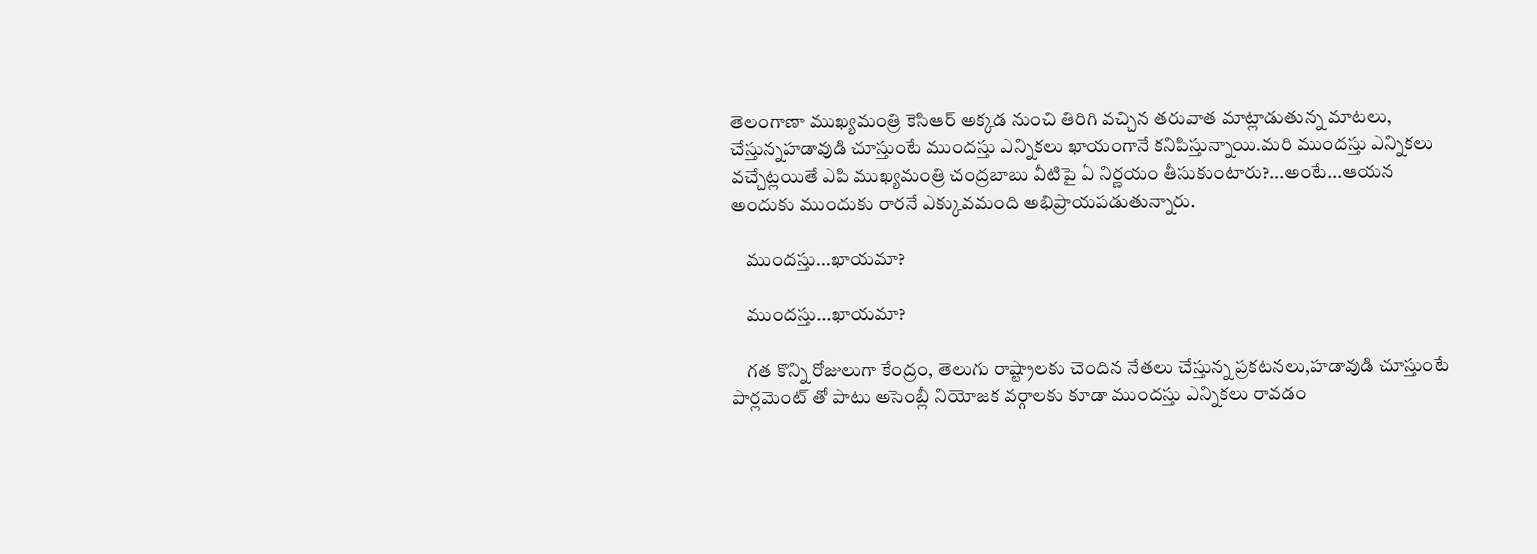తెలంగాణా ముఖ్యమంత్రి కెసిఆర్ అక్కడ నుంచి తిరిగి వచ్చిన తరువాత మాట్లాడుతున్న మాటలు, చేస్తున్నహడావుడి చూస్తుంటే ముందస్తు ఎన్నికలు ఖాయంగానే కనిపిస్తున్నాయి.మరి ముందస్తు ఎన్నికలు వచ్చేట్లయితే ఎపి ముఖ్యమంత్రి చంద్రబాబు వీటిపై ఏ నిర్ణయం తీసుకుంటారు?...అంటే...ఆయన అందుకు ముందుకు రారనే ఎక్కువమంది అభిప్రాయపడుతున్నారు.

    ముందస్తు...ఖాయమా?

    ముందస్తు...ఖాయమా?

    గత కొన్ని రోజులుగా కేంద్రం, తెలుగు రాష్ట్రాలకు చెందిన నేతలు చేస్తున్న ప్రకటనలు,హడావుడి చూస్తుంటే పార్లమెంట్ తో పాటు అసెంబ్లీ నియోజక వర్గాలకు కూడా ముందస్తు ఎన్నికలు రావడం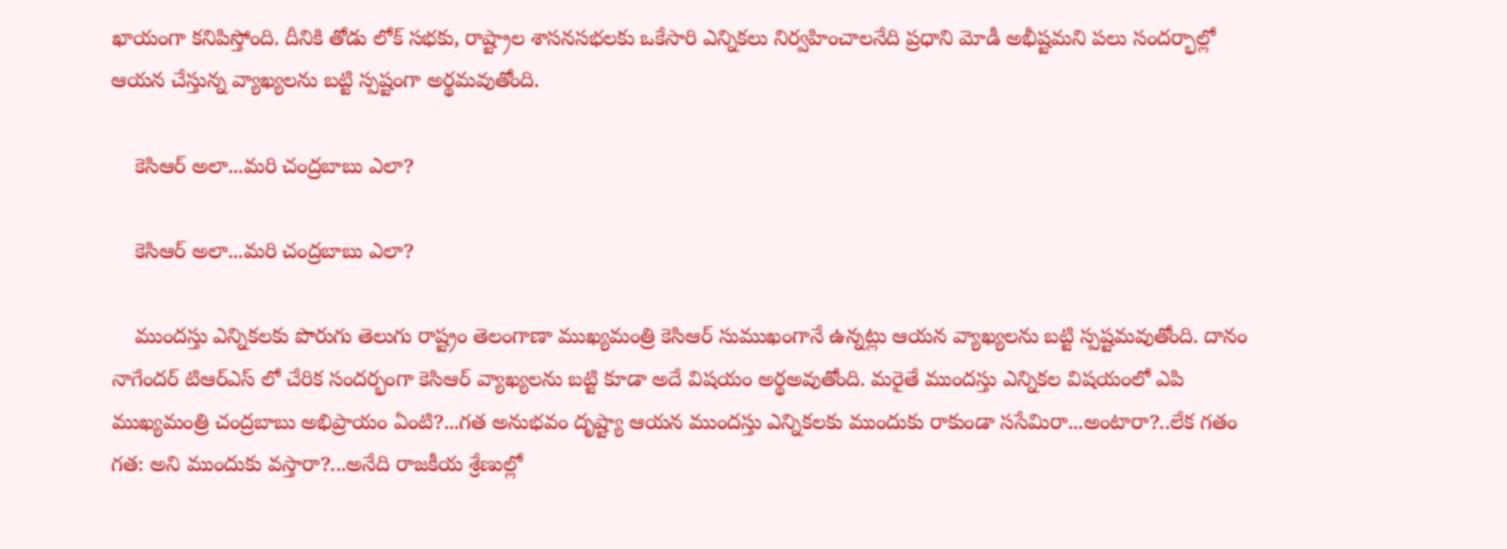ఖాయంగా కనిపిస్తోంది. దీనికి తోడు లోక్ సభకు, రాష్ట్రాల శాసనసభలకు ఒకేసారి ఎన్నికలు నిర్వహించాలనేది ప్రధాని మోడీ అభీష్టమని పలు సందర్భాల్లో ఆయన చేస్తున్న వ్యాఖ్యలను బట్టి స్పష్టంగా అర్థమవుతోంది.

    కెసిఆర్ అలా...మరి చంద్రబాబు ఎలా?

    కెసిఆర్ అలా...మరి చంద్రబాబు ఎలా?

    ముందస్తు ఎన్నికలకు పొరుగు తెలుగు రాష్ట్రం తెలంగాణా ముఖ్యమంత్రి కెసిఆర్ సుముఖంగానే ఉన్నట్లు ఆయన వ్యాఖ్యలను బట్టి స్పష్టమవుతోంది. దానం నాగేందర్ టిఆర్ఎస్ లో చేరిక సందర్భంగా కెసిఆర్ వ్యాఖ్యలను బట్టి కూడా అదే విషయం అర్థఅవుతోంది. మరైతే ముందస్తు ఎన్నికల విషయంలో ఎపి ముఖ్యమంత్రి చంద్రబాబు అభిప్రాయం ఏంటి?...గత అనుభవం దృష్ట్యా ఆయన ముందస్తు ఎన్నికలకు ముందుకు రాకుండా ససేమిరా...అంటారా?..లేక గతం గత: అని ముందుకు వస్తారా?...అనేది రాజకీయ శ్రేణుల్లో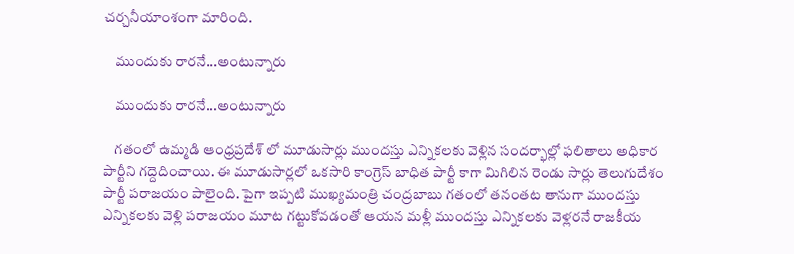చర్చనీయాంశంగా మారింది.

    ముందుకు రారనే...అంటున్నారు

    ముందుకు రారనే...అంటున్నారు

    గతంలో ఉమ్మడి ఆంధ్రప్రదేశ్ లో మూడుసార్లు ముందస్తు ఎన్నికలకు వెళ్లిన సందర్భాల్లో ఫలితాలు అధికార పార్టీని గద్దెదించాయి. ఈ మూడుసార్లలో ఒకసారి కాంగ్రెస్ బాధిత పార్టీ కాగా మిగిలిన రెండు సార్లు తెలుగుదేశం పార్టీ పరాజయం పాలైంది. పైగా ఇప్పటి ముఖ్యమంత్రి చంద్రబాబు గతంలో తనంతట తానుగా ముందస్తు ఎన్నికలకు వెళ్లి పరాజయం మూట గట్టుకోవడంతో ఆయన మళ్లీ ముందస్తు ఎన్నికలకు వెళ్లరనే రాజకీయ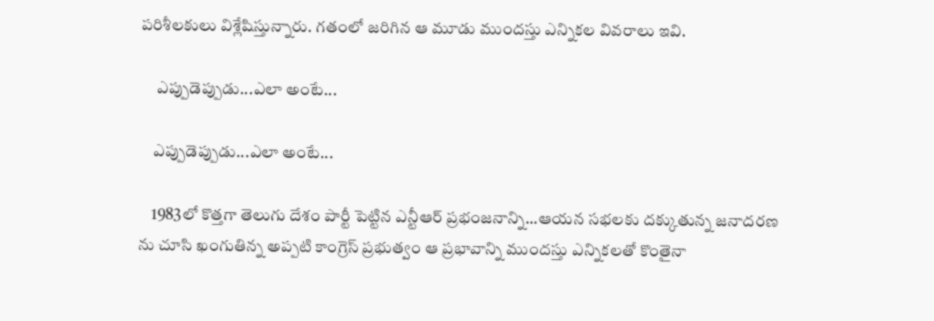పరిశీలకులు విశ్లేషిస్తున్నారు. గతంలో జరిగిన ఆ మూడు ముందస్తు ఎన్నికల వివరాలు ఇవి.

     ఎప్పుడెప్పుడు...ఎలా అంటే...

    ఎప్పుడెప్పుడు...ఎలా అంటే...

    1983లో కొత్తగా తెలుగు దేశం పార్టీ పెట్టిన ఎన్టీఆర్ ప్రభంజనాన్ని...ఆయన సభలకు దక్కుతున్న జనాదరణ ను చూసి ఖంగుతిన్న అప్పటి కాంగ్రెస్ ప్రభుత్వం ఆ ప్రభావాన్ని ముందస్తు ఎన్నికలతో కొంతైనా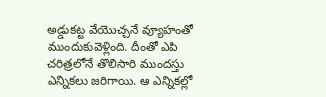అడ్డుకట్ట వేయొచ్చనే వ్యూహంతో ముందుకువెళ్లింది. దీంతో ఎపి చరిత్రలోనే తొలిసారి ముందస్తు ఎన్నికలు జరిగాయి. ఆ ఎన్నికల్లో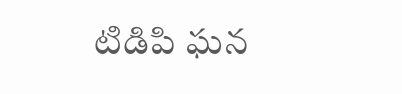టిడిపి ఘన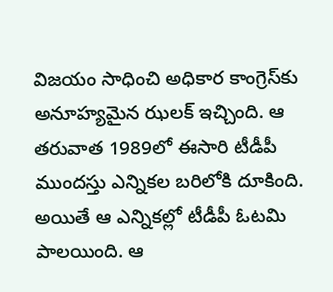విజయం సాధించి అధికార కాంగ్రెస్‌కు అనూహ్యమైన ఝలక్ ఇచ్చింది. ఆ తరువాత 1989లో ఈసారి టీడీపీ ముందస్తు ఎన్నికల బరిలోకి దూకింది. అయితే ఆ ఎన్నికల్లో టీడీపీ ఓటమి పాలయింది. ఆ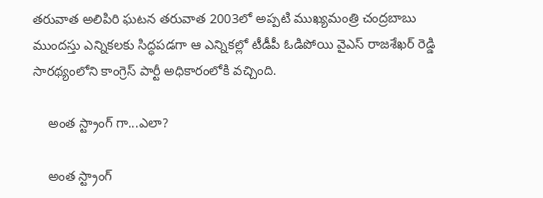తరువాత అలిపిరి ఘటన తరువాత 2003లో అప్పటి ముఖ్యమంత్రి చంద్రబాబు ముందస్తు ఎన్నికలకు సిద్ధపడగా ఆ ఎన్నికల్లో టీడీపీ ఓడిపోయి వైఎస్ రాజశేఖర్ రెడ్డి సారథ్యంలోని కాంగ్రెస్ పార్టీ అధికారంలోకి వచ్చింది.

    అంత స్ట్రాంగ్ గా...ఎలా?

    అంత స్ట్రాంగ్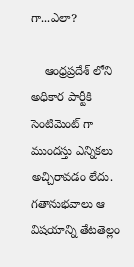గా...ఎలా?

    ఆంధ్రప్రదేశ్ లోని అధికార పార్టీకి సెంటిమెంట్ గా ముందస్తు ఎన్నికలు అచ్చిరావడం లేదు. గతానుభవాలు ఆ విషయాన్ని తేటతెల్లం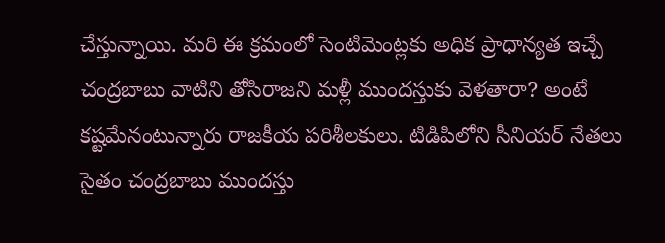చేస్తున్నాయి. మరి ఈ క్రమంలో సెంటిమెంట్లకు అధిక ప్రాధాన్యత ఇచ్చే చంద్రబాబు వాటిని తోసిరాజని మళ్లీ ముందస్తుకు వెళతారా? అంటే కష్టమేనంటున్నారు రాజకీయ పరిశీలకులు. టిడిపిలోని సీనియర్ నేతలు సైతం చంద్రబాబు ముందస్తు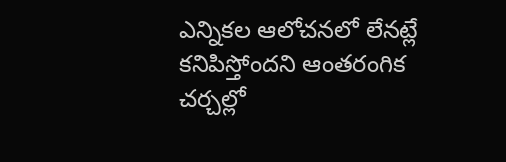ఎన్నికల ఆలోచనలో లేనట్లే కనిపిస్తోందని ఆంతరంగిక చర్చల్లో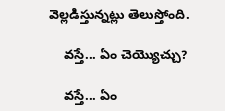వెల్లడిస్తున్నట్లు తెలుస్తోంది.

    వస్తే... ఏం చెయ్యొచ్చు?

    వస్తే... ఏం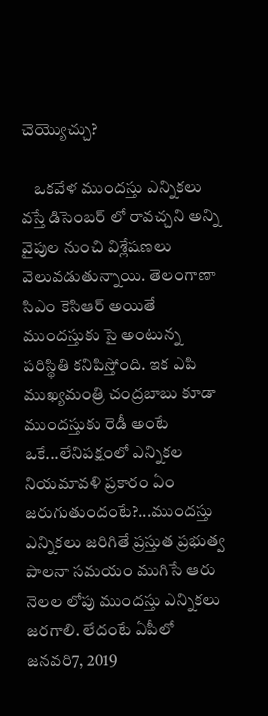చెయ్యొచ్చు?

    ఒకవేళ ముందస్తు ఎన్నికలు వస్తే డిసెంబర్ లో రావచ్చని అన్ని వైపుల నుంచి విశ్లేషణలు వెలువడుతున్నాయి. తెలంగాణా సిఎం కెసిఆర్ అయితే ముందస్తుకు సై అంటున్న పరిస్థితి కనిపిస్తోంది. ఇక ఎపి ముఖ్యమంత్రి చంద్రబాబు కూడా ముందస్తుకు రెడీ అంటే ఒకే...లేనిపక్షంలో ఎన్నికల నియమావళి ప్రకారం ఏం జరుగుతుందంటే?...ముందస్తు ఎన్నికలు జరిగితే ప్రస్తుత ప్రభుత్వ పాలనా సమయం ముగిసే ఆరు నెలల లోపు ముందస్తు ఎన్నికలు జరగాలి. లేదంటే ఏపీలో జనవరి7, 2019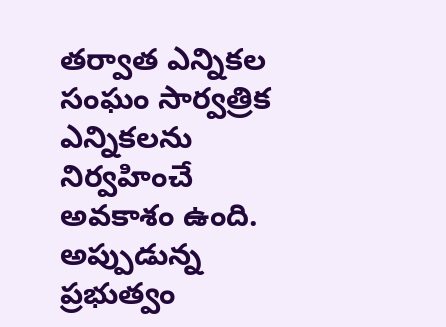తర్వాత ఎన్నికల సంఘం సార్వత్రిక ఎన్నికలను నిర్వహించే అవకాశం ఉంది. అప్పుడున్న ప్రభుత్వం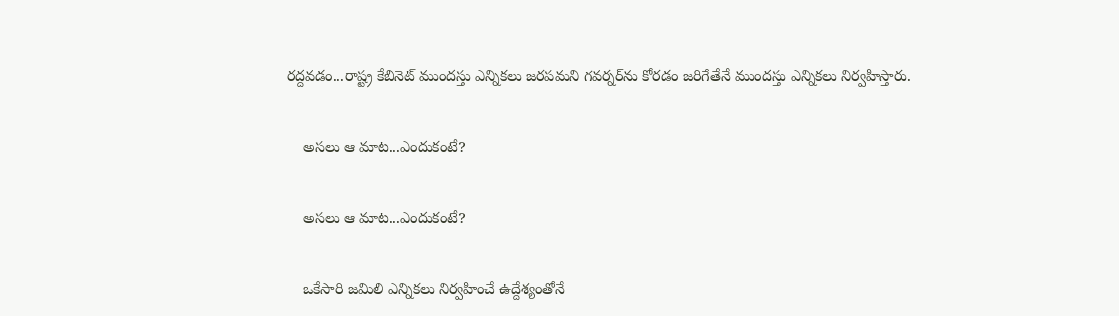రద్దవడం...రాష్ట్ర కేబినెట్ ముందస్తు ఎన్నికలు జరపమని గవర్నర్‌ను కోరడం జరిగేతేనే ముందస్తు ఎన్నికలు నిర్వహిస్తారు.

    అసలు ఆ మాట...ఎందుకంటే?

    అసలు ఆ మాట...ఎందుకంటే?

    ఒకేసారి జమిలి ఎన్నికలు నిర్వహించే ఉద్దేశ్యంతోనే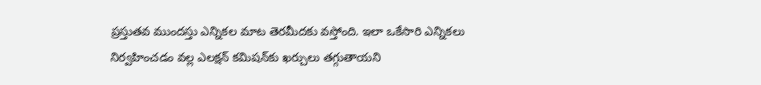ప్రస్తుతవ ముందస్తు ఎన్నికల మాట తెరమీదకు వస్తోంది. ఇలా ఒకేసారి ఎన్నికలు నిర్వహించడం వల్ల ఎలక్షన్ కమిషన్‌కు ఖర్చులు తగ్గుతాయని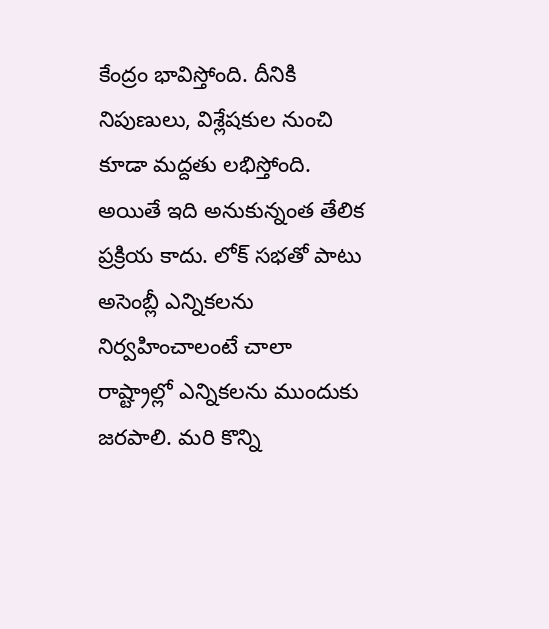కేంద్రం భావిస్తోంది. దీనికి నిపుణులు, విశ్లేషకుల నుంచి కూడా మద్దతు లభిస్తోంది. అయితే ఇది అనుకున్నంత తేలిక ప్రక్రియ కాదు. లోక్‌ సభతో పాటు అసెంబ్లీ ఎన్నికలను నిర్వహించాలంటే చాలా రాష్ట్రాల్లో ఎన్నికలను ముందుకు జరపాలి. మరి కొన్ని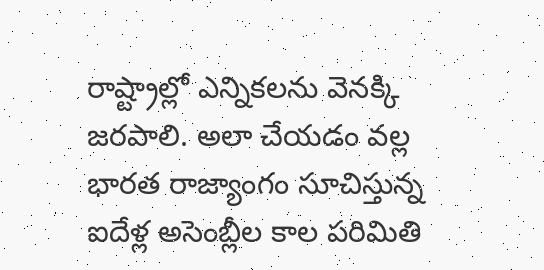రాష్ట్రాల్లో ఎన్నికలను వెనక్కి జరపాలి. అలా చేయడం వల్ల భారత రాజ్యాంగం సూచిస్తున్న ఐదేళ్ల అసెంబ్లీల కాల పరిమితి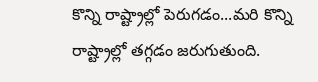కొన్ని రాష్ట్రాల్లో పెరుగడం...మరి కొన్ని రాష్ట్రాల్లో తగ్గడం జరుగుతుంది.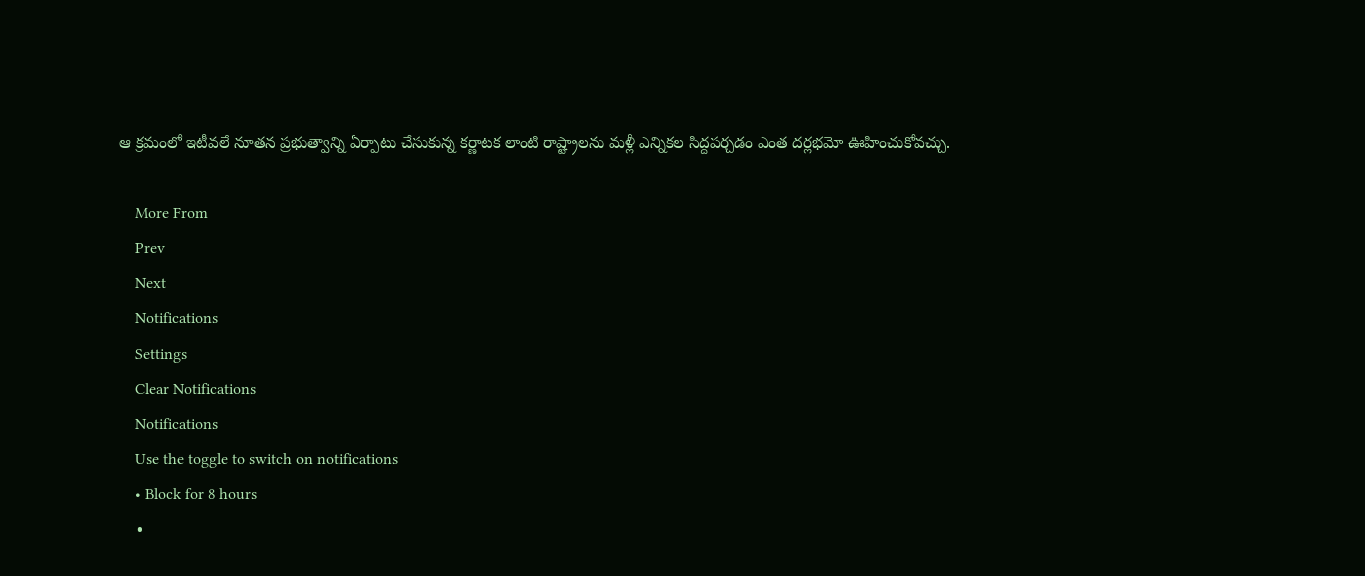ఆ క్రమంలో ఇటీవలే నూతన ప్రభుత్వాన్ని ఏర్పాటు చేసుకున్న కర్ణాటక లాంటి రాష్ట్రాలను మళ్లీ ఎన్నికల సిద్దపర్చడం ఎంత దర్లభమో ఊహించుకోవచ్చు.

    More From
    Prev
    Next
    Notifications
    Settings
    Clear Notifications
    Notifications
    Use the toggle to switch on notifications
    • Block for 8 hours
    •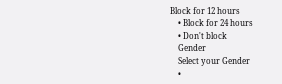Block for 12 hours
    • Block for 24 hours
    • Don't block
    Gender
    Select your Gender
    •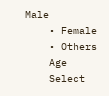Male
    • Female
    • Others
    Age
    Select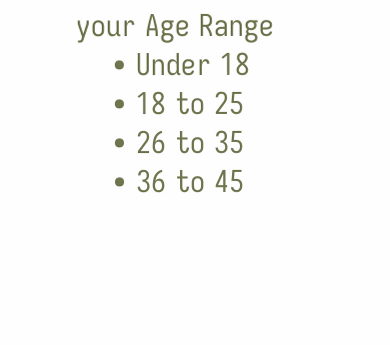your Age Range
    • Under 18
    • 18 to 25
    • 26 to 35
    • 36 to 45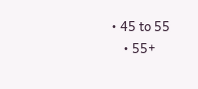• 45 to 55
    • 55+